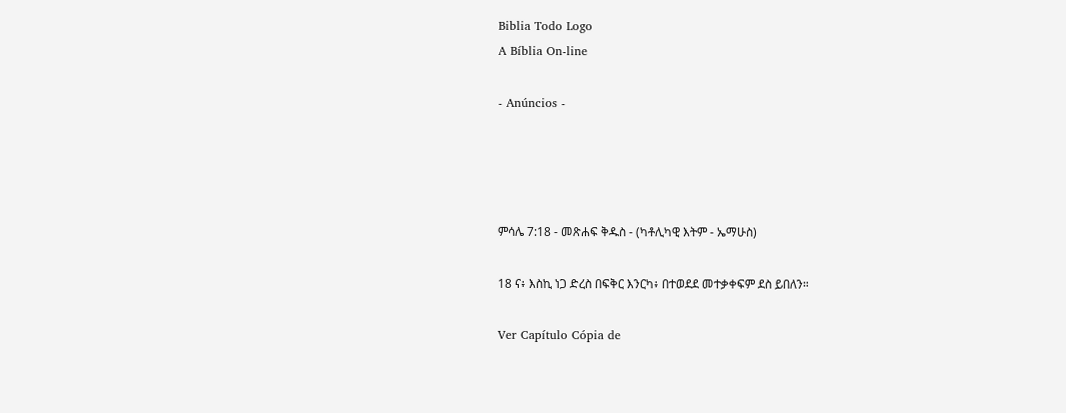Biblia Todo Logo
A Bíblia On-line

- Anúncios -




ምሳሌ 7:18 - መጽሐፍ ቅዱስ - (ካቶሊካዊ እትም - ኤማሁስ)

18 ና፥ እስኪ ነጋ ድረስ በፍቅር እንርካ፥ በተወደደ መተቃቀፍም ደስ ይበለን።

Ver Capítulo Cópia de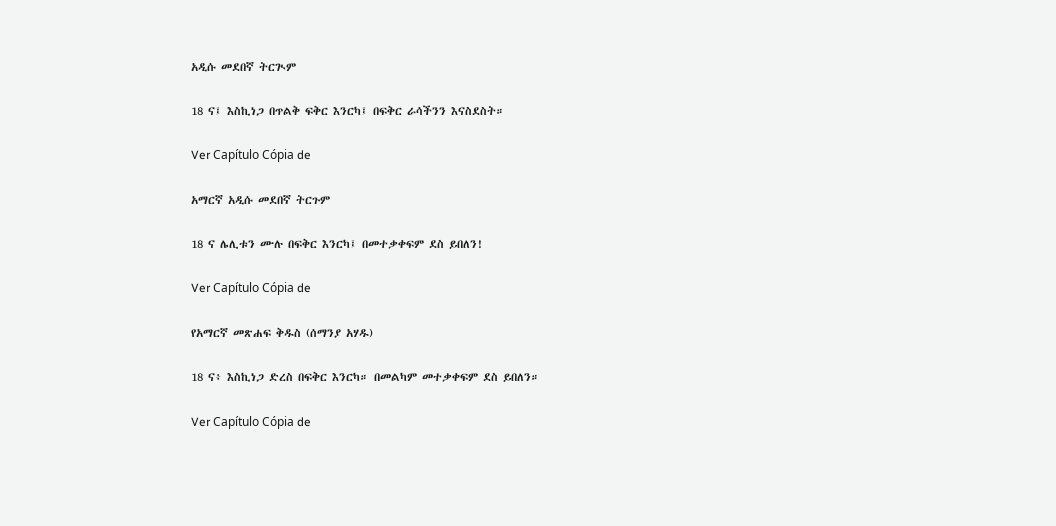አዲሱ መደበኛ ትርጒም

18 ና፤ እስኪነጋ በጥልቅ ፍቅር እንርካ፤ በፍቅር ራሳችንን እናስደስት።

Ver Capítulo Cópia de

አማርኛ አዲሱ መደበኛ ትርጉም

18 ና ሌሊቱን ሙሉ በፍቅር እንርካ፤ በመተቃቀፍም ደስ ይበለን!

Ver Capítulo Cópia de

የአማርኛ መጽሐፍ ቅዱስ (ሰማንያ አሃዱ)

18 ና፥ እስኪነጋ ድረስ በፍቅር እንርካ። በመልካም መተቃቀፍም ደስ ይበለን።

Ver Capítulo Cópia de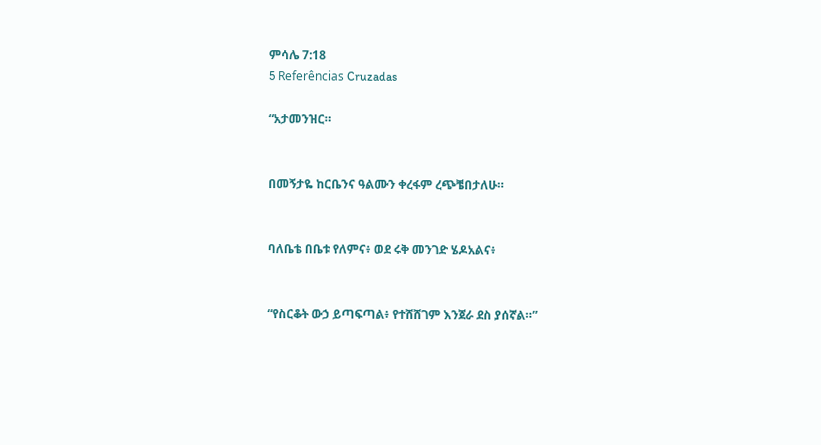ምሳሌ 7:18
5 Referências Cruzadas

“አታመንዝር።


በመኝታዬ ከርቤንና ዓልሙን ቀረፋም ረጭቼበታለሁ።


ባለቤቴ በቤቱ የለምና፥ ወደ ሩቅ መንገድ ሄዶአልና፥


“የስርቆት ውኃ ይጣፍጣል፥ የተሸሸገም እንጀራ ደስ ያሰኛል።”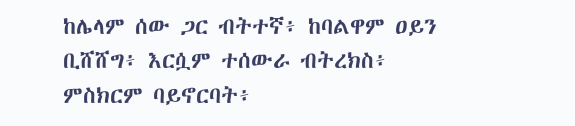ከሌላም ሰው ጋር ብትተኛ፥ ከባልዋም ዐይን ቢሸሸግ፥ እርሷም ተሰውራ ብትረክስ፥ ምስክርም ባይኖርባት፥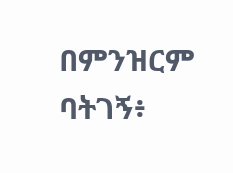በምንዝርም ባትገኝ፥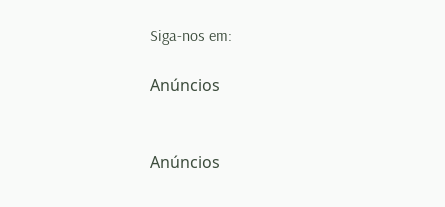Siga-nos em:

Anúncios


Anúncios